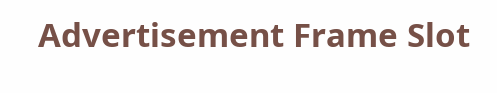Advertisement Frame Slot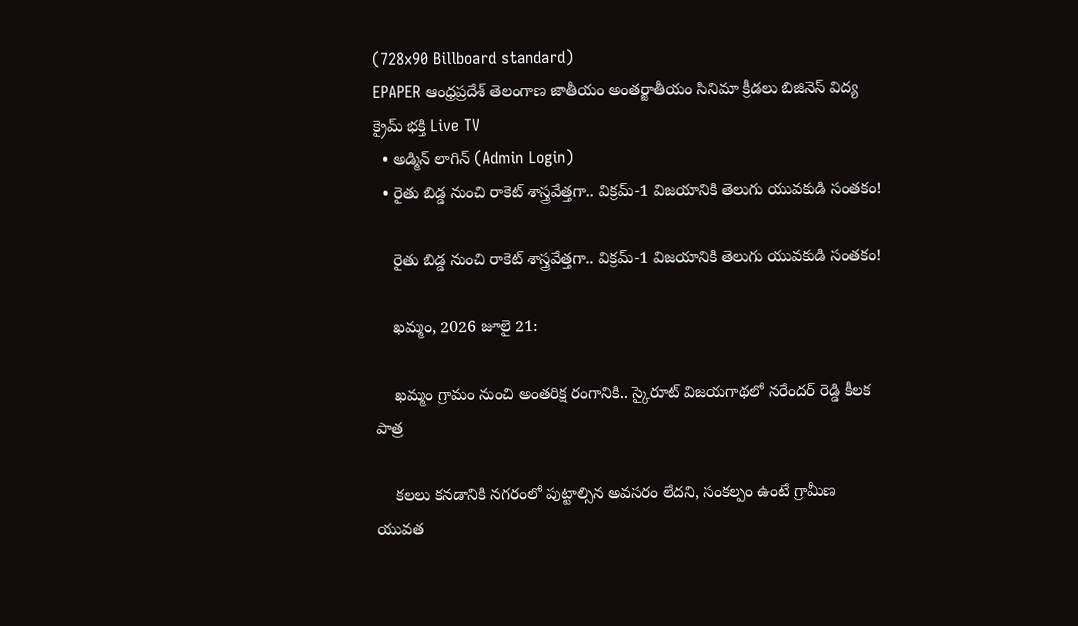(728x90 Billboard standard)
EPAPER ఆంధ్రప్రదేశ్ తెలంగాణ జాతీయం అంతర్జాతీయం సినిమా క్రీడలు బిజినెస్ విద్య క్రైమ్ భక్తి Live TV
  • అడ్మిన్ లాగిన్ (Admin Login)
  • రైతు బిడ్డ నుంచి రాకెట్ శాస్త్రవేత్తగా.. విక్రమ్-1 విజయానికి తెలుగు యువకుడి సంతకం!

    రైతు బిడ్డ నుంచి రాకెట్ శాస్త్రవేత్తగా.. విక్రమ్-1 విజయానికి తెలుగు యువకుడి సంతకం!

    ఖమ్మం, 2026 జూలై 21:

    ఖమ్మం గ్రామం నుంచి అంతరిక్ష రంగానికి.. స్కైరూట్‌ విజయగాథలో నరేందర్ రెడ్డి కీలక పాత్ర

    కలలు కనడానికి నగరంలో పుట్టాల్సిన అవసరం లేదని, సంకల్పం ఉంటే గ్రామీణ యువత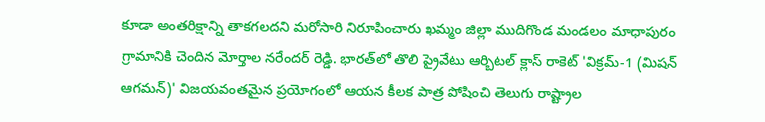కూడా అంతరిక్షాన్ని తాకగలదని మరోసారి నిరూపించారు ఖమ్మం జిల్లా ముదిగొండ మండలం మాధాపురం గ్రామానికి చెందిన మోర్తాల నరేందర్ రెడ్డి. భారత్‌లో తొలి ప్రైవేటు ఆర్బిటల్ క్లాస్ రాకెట్ 'విక్రమ్-1 (మిషన్ ఆగమన్)' విజయవంతమైన ప్రయోగంలో ఆయన కీలక పాత్ర పోషించి తెలుగు రాష్ట్రాల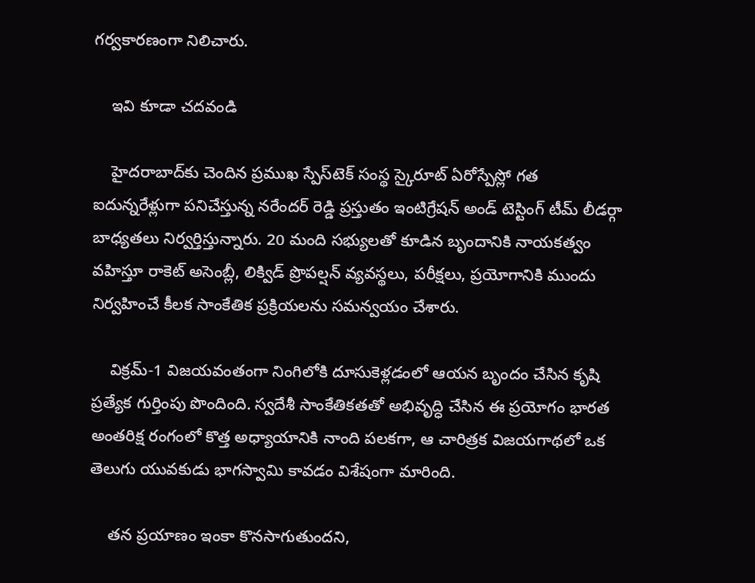గర్వకారణంగా నిలిచారు.

    ఇవి కూడా చదవండి

    హైదరాబాద్‌కు చెందిన ప్రముఖ స్పేస్‌టెక్ సంస్థ స్కైరూట్ ఏరోస్పేస్లో గత ఐదున్నరేళ్లుగా పనిచేస్తున్న నరేందర్ రెడ్డి ప్రస్తుతం ఇంటిగ్రేషన్ అండ్ టెస్టింగ్ టీమ్ లీడర్గా బాధ్యతలు నిర్వర్తిస్తున్నారు. 20 మంది సభ్యులతో కూడిన బృందానికి నాయకత్వం వహిస్తూ రాకెట్ అసెంబ్లీ, లిక్విడ్ ప్రొపల్షన్ వ్యవస్థలు, పరీక్షలు, ప్రయోగానికి ముందు నిర్వహించే కీలక సాంకేతిక ప్రక్రియలను సమన్వయం చేశారు.

    విక్రమ్-1 విజయవంతంగా నింగిలోకి దూసుకెళ్లడంలో ఆయన బృందం చేసిన కృషి ప్రత్యేక గుర్తింపు పొందింది. స్వదేశీ సాంకేతికతతో అభివృద్ధి చేసిన ఈ ప్రయోగం భారత అంతరిక్ష రంగంలో కొత్త అధ్యాయానికి నాంది పలకగా, ఆ చారిత్రక విజయగాథలో ఒక తెలుగు యువకుడు భాగస్వామి కావడం విశేషంగా మారింది.

    తన ప్రయాణం ఇంకా కొనసాగుతుందని,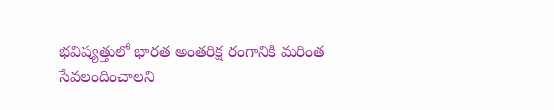భవిష్యత్తులో భారత అంతరిక్ష రంగానికి మరింత సేవలందించాలని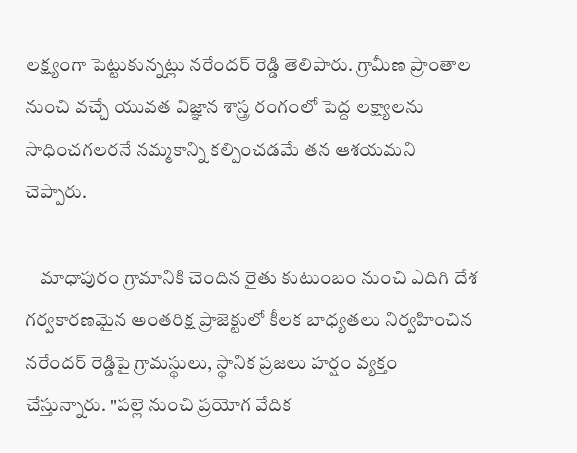లక్ష్యంగా పెట్టుకున్నట్లు నరేందర్ రెడ్డి తెలిపారు. గ్రామీణ ప్రాంతాల నుంచి వచ్చే యువత విజ్ఞాన శాస్త్ర రంగంలో పెద్ద లక్ష్యాలను సాధించగలరనే నమ్మకాన్ని కల్పించడమే తన ఆశయమని చెప్పారు.

    మాధాపురం గ్రామానికి చెందిన రైతు కుటుంబం నుంచి ఎదిగి దేశ గర్వకారణమైన అంతరిక్ష ప్రాజెక్టులో కీలక బాధ్యతలు నిర్వహించిన నరేందర్ రెడ్డిపై గ్రామస్థులు, స్థానిక ప్రజలు హర్షం వ్యక్తం చేస్తున్నారు. "పల్లె నుంచి ప్రయోగ వేదిక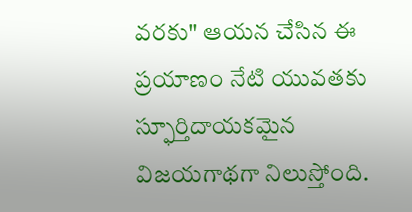వరకు" ఆయన చేసిన ఈ ప్రయాణం నేటి యువతకు స్ఫూర్తిదాయకమైన విజయగాథగా నిలుస్తోంది.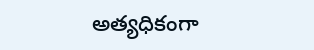అత్యధికంగా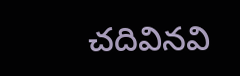చదివినవి